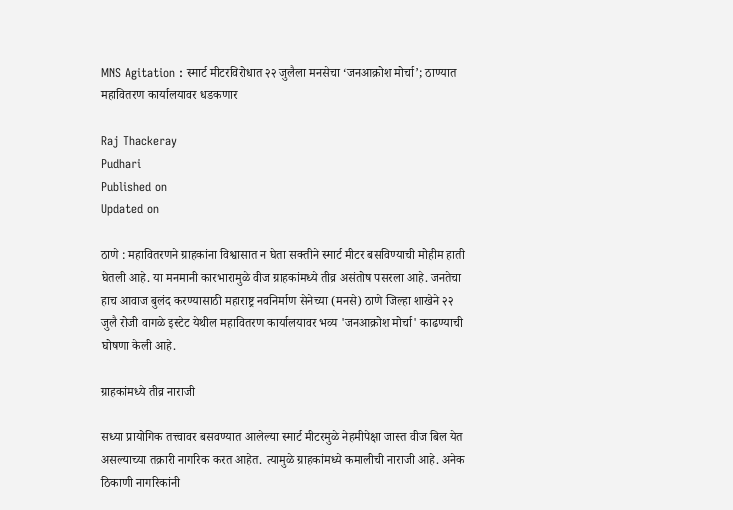MNS Agitation : स्मार्ट मीटरविरोधात २२ जुलैला मनसेचा ‘जनआक्रोश मोर्चा’; ठाण्यात महावितरण कार्यालयावर धडकणार

Raj Thackeray
Pudhari
Published on
Updated on

ठाणे : महावितरणने ग्राहकांना विश्वासात न घेता सक्तीने स्मार्ट मीटर बसविण्याची मोहीम हाती घेतली आहे. या मनमानी कारभारामुळे वीज ग्राहकांमध्ये तीव्र असंतोष पसरला आहे. जनतेचा हाच आवाज बुलंद करण्यासाठी महाराष्ट्र नवनिर्माण सेनेच्या (मनसे) ठाणे जिल्हा शाखेने २२ जुलै रोजी वागळे इस्टेट येथील महावितरण कार्यालयावर भव्य 'जनआक्रोश मोर्चा' काढण्याची घोषणा केली आहे.

ग्राहकांमध्ये तीव्र नाराजी

सध्या प्रायोगिक तत्त्वावर बसवण्यात आलेल्या स्मार्ट मीटरमुळे नेहमीपेक्षा जास्त वीज बिल येत असल्याच्या तक्रारी नागरिक करत आहेत. त्यामुळे ग्राहकांमध्ये कमालीची नाराजी आहे. अनेक ठिकाणी नागरिकांनी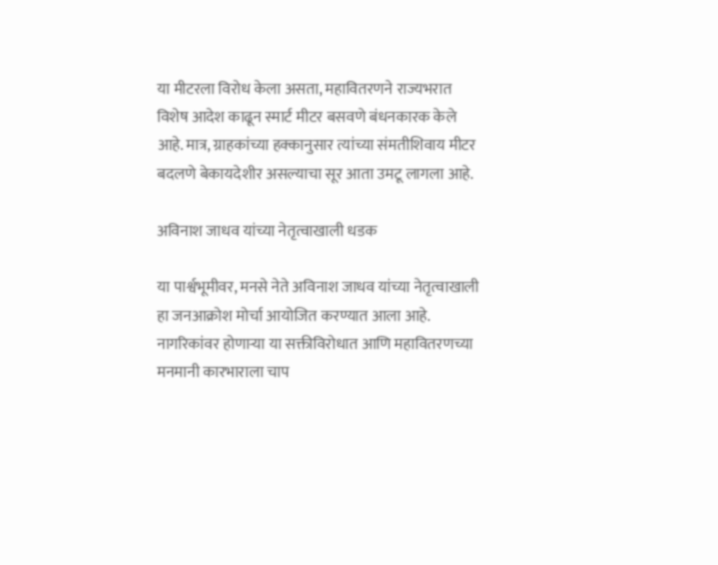या मीटरला विरोध केला असता, महावितरणने राज्यभरात विशेष आदेश काढून स्मार्ट मीटर बसवणे बंधनकारक केले आहे. मात्र, ग्राहकांच्या हक्कानुसार त्यांच्या संमतीशिवाय मीटर बदलणे बेकायदेशीर असल्याचा सूर आता उमटू लागला आहे.

अविनाश जाधव यांच्या नेतृत्वाखाली धडक

या पार्श्वभूमीवर, मनसे नेते अविनाश जाधव यांच्या नेतृत्वाखाली हा जनआक्रोश मोर्चा आयोजित करण्यात आला आहे. नागरिकांवर होणाऱ्या या सक्तीविरोधात आणि महावितरणच्या मनमानी कारभाराला चाप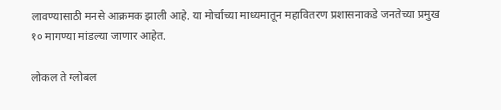लावण्यासाठी मनसे आक्रमक झाली आहे. या मोर्चाच्या माध्यमातून महावितरण प्रशासनाकडे जनतेच्या प्रमुख १० मागण्या मांडल्या जाणार आहेत.

लोकल ते ग्लोबल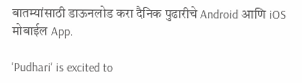बातम्यांसाठी डाऊनलोड करा दैनिक पुढारीचे Android आणि iOS मोबाईल App.

'Pudhari' is excited to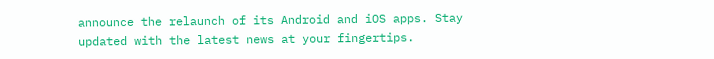announce the relaunch of its Android and iOS apps. Stay updated with the latest news at your fingertips.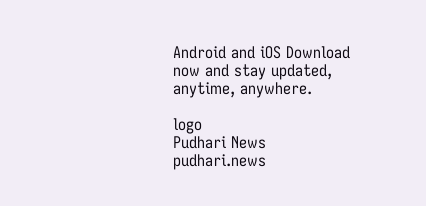Android and iOS Download now and stay updated, anytime, anywhere.

logo
Pudhari News
pudhari.news